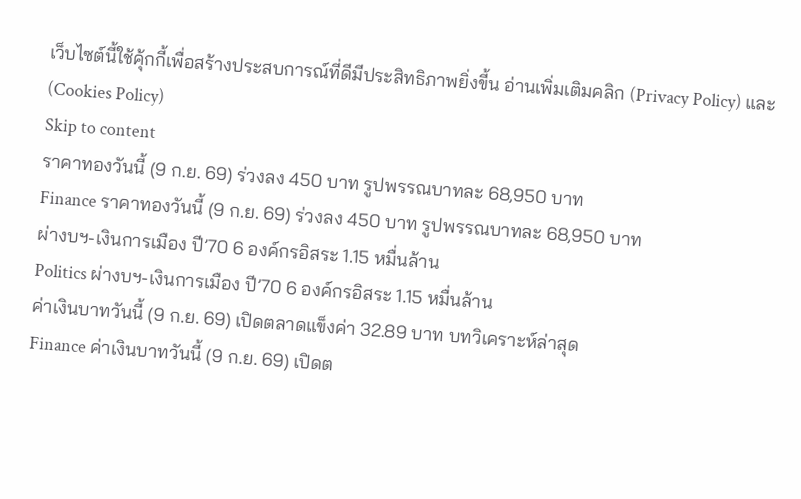เว็บไซต์นี้ใช้คุ้กกี้เพื่อสร้างประสบการณ์ที่ดีมีประสิทธิภาพยิ่งขี้น อ่านเพิ่มเติมคลิก (Privacy Policy) และ (Cookies Policy)
Skip to content
ราคาทองวันนี้ (9 ก.ย. 69) ร่วงลง 450 บาท รูปพรรณบาทละ 68,950 บาท
Finance ราคาทองวันนี้ (9 ก.ย. 69) ร่วงลง 450 บาท รูปพรรณบาทละ 68,950 บาท
ผ่างบฯ-เงินการเมือง ปี’70 6 องค์กรอิสระ 1.15 หมื่นล้าน
Politics ผ่างบฯ-เงินการเมือง ปี’70 6 องค์กรอิสระ 1.15 หมื่นล้าน
ค่าเงินบาทวันนี้ (9 ก.ย. 69) เปิดตลาดแข็งค่า 32.89 บาท บทวิเคราะห์ล่าสุด
Finance ค่าเงินบาทวันนี้ (9 ก.ย. 69) เปิดต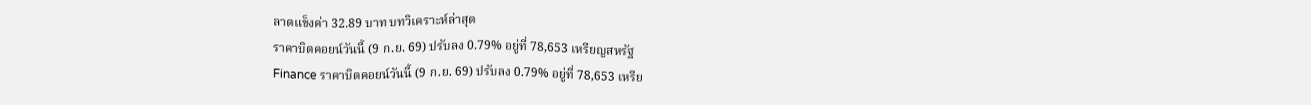ลาดแข็งค่า 32.89 บาท บทวิเคราะห์ล่าสุด
ราคาบิตคอยน์วันนี้ (9 ก.ย. 69) ปรับลง 0.79% อยู่ที่ 78,653 เหรียญสหรัฐ
Finance ราคาบิตคอยน์วันนี้ (9 ก.ย. 69) ปรับลง 0.79% อยู่ที่ 78,653 เหรีย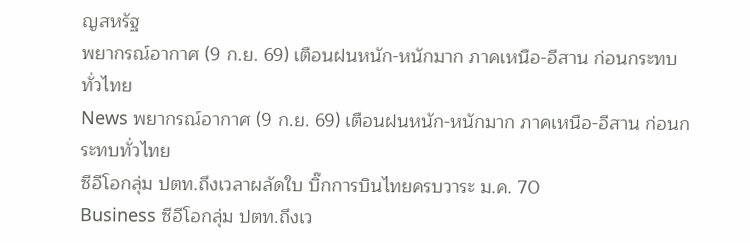ญสหรัฐ
พยากรณ์อากาศ (9 ก.ย. 69) เตือนฝนหนัก-หนักมาก ภาคเหนือ-อีสาน ก่อนกระทบทั่วไทย
News พยากรณ์อากาศ (9 ก.ย. 69) เตือนฝนหนัก-หนักมาก ภาคเหนือ-อีสาน ก่อนกระทบทั่วไทย
ซีอีโอกลุ่ม ปตท.ถึงเวลาผลัดใบ บิ๊กการบินไทยครบวาระ ม.ค. 70
Business ซีอีโอกลุ่ม ปตท.ถึงเว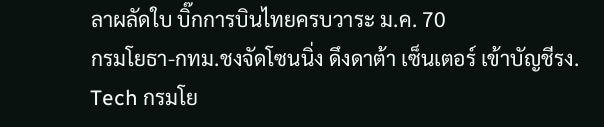ลาผลัดใบ บิ๊กการบินไทยครบวาระ ม.ค. 70
กรมโยธา-กทม.ชงจัดโซนนิ่ง ดึงดาต้า เซ็นเตอร์ เข้าบัญชีรง.
Tech กรมโย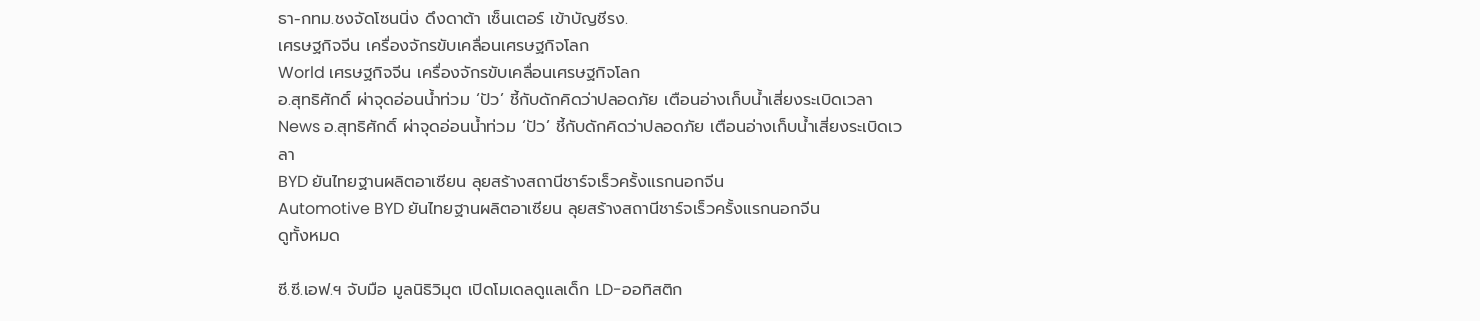ธา-กทม.ชงจัดโซนนิ่ง ดึงดาต้า เซ็นเตอร์ เข้าบัญชีรง.
เศรษฐกิจจีน เครื่องจักรขับเคลื่อนเศรษฐกิจโลก
World เศรษฐกิจจีน เครื่องจักรขับเคลื่อนเศรษฐกิจโลก
อ.สุทธิศักดิ์ ผ่าจุดอ่อนน้ำท่วม ‘ปัว’ ชี้กับดักคิดว่าปลอดภัย เตือนอ่างเก็บน้ำเสี่ยงระเบิดเวลา
News อ.สุทธิศักดิ์ ผ่าจุดอ่อนน้ำท่วม ‘ปัว’ ชี้กับดักคิดว่าปลอดภัย เตือนอ่างเก็บน้ำเสี่ยงระเบิดเวลา
BYD ยันไทยฐานผลิตอาเซียน ลุยสร้างสถานีชาร์จเร็วครั้งแรกนอกจีน
Automotive BYD ยันไทยฐานผลิตอาเซียน ลุยสร้างสถานีชาร์จเร็วครั้งแรกนอกจีน
ดูทั้งหมด

ซี.ซี.เอฟ.ฯ จับมือ มูลนิธิวิมุต เปิดโมเดลดูแลเด็ก LD-ออทิสติก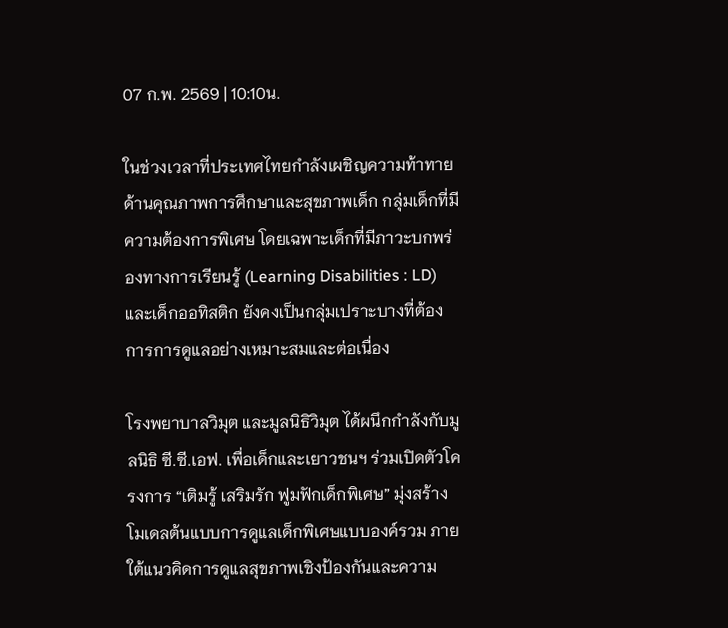07 ก.พ. 2569 | 10:10น.

ในช่วงเวลาที่ประเทศไทยกำลังเผชิญความท้าทายด้านคุณภาพการศึกษาและสุขภาพเด็ก กลุ่มเด็กที่มีความต้องการพิเศษ โดยเฉพาะเด็กที่มีภาวะบกพร่องทางการเรียนรู้ (Learning Disabilities : LD) และเด็กออทิสติก ยังคงเป็นกลุ่มเปราะบางที่ต้องการการดูแลอย่างเหมาะสมและต่อเนื่อง

โรงพยาบาลวิมุต และมูลนิธิวิมุต ได้ผนึกกำลังกับมูลนิธิ ซี.ซี.เอฟ. เพื่อเด็กและเยาวชนฯ ร่วมเปิดตัวโครงการ “เติมรู้ เสริมรัก ฟูมฟักเด็กพิเศษ” มุ่งสร้างโมเดลต้นแบบการดูแลเด็กพิเศษแบบองค์รวม ภายใต้แนวคิดการดูแลสุขภาพเชิงป้องกันและความ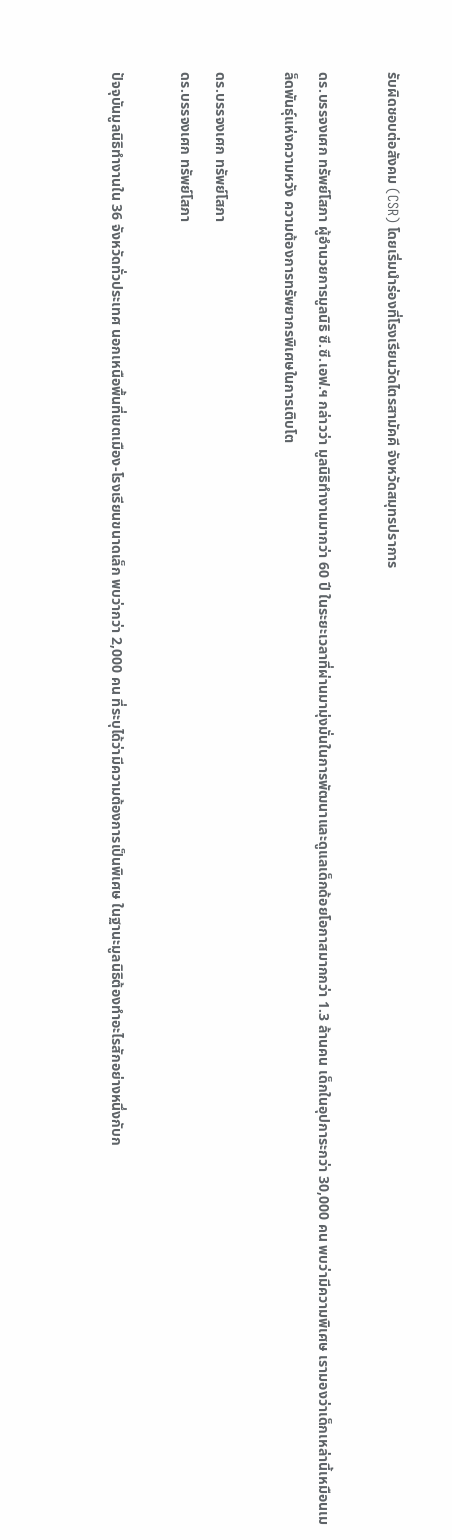รับผิดชอบต่อสังคม (CSR) โดยเริ่มนำร่องที่โรงเรียนวัดไตรสามัคคี จังหวัดสมุทรปราการ

ดร.บรรจงเศก ทรัพย์โสภา ผู้อำนวยการมูลนิธิ ซี.ซี.เอฟ.ฯ กล่าวว่า มูลนิธิทำงานมากว่า 60 ปี ในระยะเวลาที่ผ่านมามุ่งมั่นในการพัฒนาและดูแลเด็กด้อยโอกาสมากกว่า 1.3 ล้านคน เด็กในอุปการะกว่า 30,000 คน พบว่ามีความพิเศษ เรามองว่าเด็กเหล่านี้เหมือนเมล็ดพันธุ์แห่งความหวัง ความต้องการทรัพยากรพิเศษในการเติบโต

ดร.บรรจงเศก ทรัพย์โสภา
ดร.บรรจงเศก ทรัพย์โสภา

ปัจจุบันมูลนิธิทำงานใน 36 จังหวัดทั่วประเทศ นอกเหนือพื้นที่เขตเมือง-โรงเรียนขนาดเล็ก พบว่ากว่า 2,000 คน ที่ระบุได้ว่ามีความต้องการเป็นพิเศษ ในฐานะมูลนิธิต้องทำอะไรสักอย่างหนึ่งกับก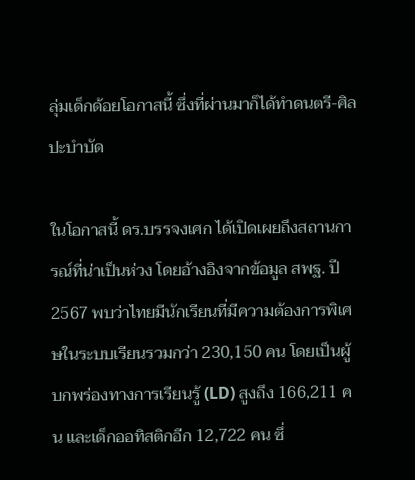ลุ่มเด็กด้อยโอกาสนี้ ซึ่งที่ผ่านมาก็ได้ทำดนตรี-ศิลปะบำบัด

ในโอกาสนี้ ดร.บรรจงเศก ได้เปิดเผยถึงสถานการณ์ที่น่าเป็นห่วง โดยอ้างอิงจากข้อมูล สพฐ. ปี 2567 พบว่าไทยมีนักเรียนที่มีความต้องการพิเศษในระบบเรียนรวมกว่า 230,150 คน โดยเป็นผู้บกพร่องทางการเรียนรู้ (LD) สูงถึง 166,211 คน และเด็กออทิสติกอีก 12,722 คน ซึ่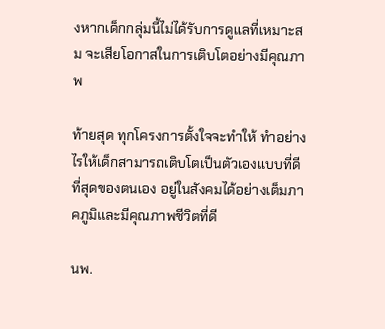งหากเด็กกลุ่มนี้ไม่ได้รับการดูแลที่เหมาะสม จะเสียโอกาสในการเติบโตอย่างมีคุณภาพ

ท้ายสุด ทุกโครงการตั้งใจจะทำให้ ทำอย่างไรให้เด็กสามารถเติบโตเป็นตัวเองแบบที่ดีที่สุดของตนเอง อยู่ในสังคมได้อย่างเต็มภาคภูมิและมีคุณภาพชีวิตที่ดี

นพ.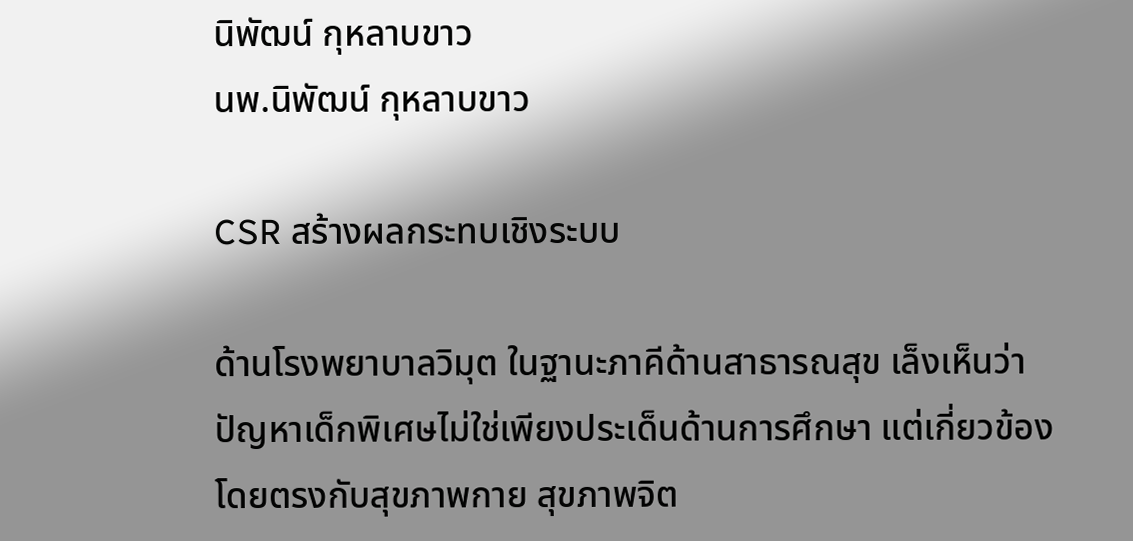นิพัฒน์ กุหลาบขาว
นพ.นิพัฒน์ กุหลาบขาว

CSR สร้างผลกระทบเชิงระบบ

ด้านโรงพยาบาลวิมุต ในฐานะภาคีด้านสาธารณสุข เล็งเห็นว่าปัญหาเด็กพิเศษไม่ใช่เพียงประเด็นด้านการศึกษา แต่เกี่ยวข้องโดยตรงกับสุขภาพกาย สุขภาพจิต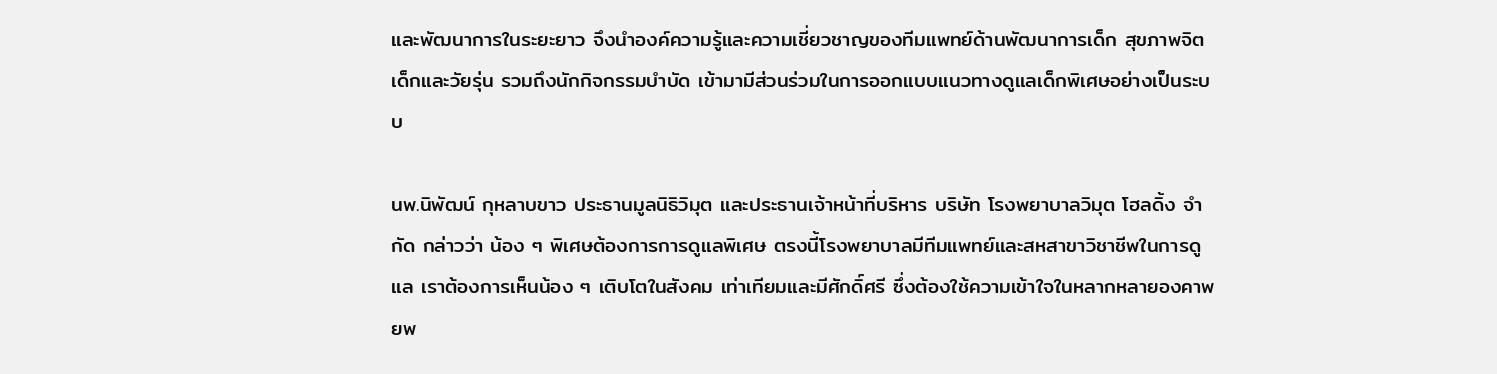และพัฒนาการในระยะยาว จึงนำองค์ความรู้และความเชี่ยวชาญของทีมแพทย์ด้านพัฒนาการเด็ก สุขภาพจิตเด็กและวัยรุ่น รวมถึงนักกิจกรรมบำบัด เข้ามามีส่วนร่วมในการออกแบบแนวทางดูแลเด็กพิเศษอย่างเป็นระบบ

นพ.นิพัฒน์ กุหลาบขาว ประธานมูลนิธิวิมุต และประธานเจ้าหน้าที่บริหาร บริษัท โรงพยาบาลวิมุต โฮลดิ้ง จำกัด กล่าวว่า น้อง ๆ พิเศษต้องการการดูแลพิเศษ ตรงนี้โรงพยาบาลมีทีมแพทย์และสหสาขาวิชาชีพในการดูแล เราต้องการเห็นน้อง ๆ เติบโตในสังคม เท่าเทียมและมีศักดิ์ศรี ซึ่งต้องใช้ความเข้าใจในหลากหลายองคาพยพ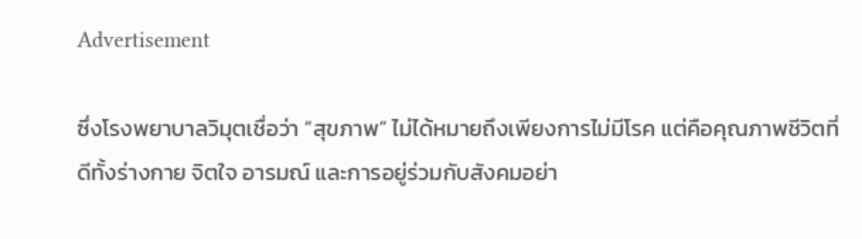Advertisement

ซึ่งโรงพยาบาลวิมุตเชื่อว่า “สุขภาพ” ไม่ได้หมายถึงเพียงการไม่มีโรค แต่คือคุณภาพชีวิตที่ดีทั้งร่างกาย จิตใจ อารมณ์ และการอยู่ร่วมกับสังคมอย่า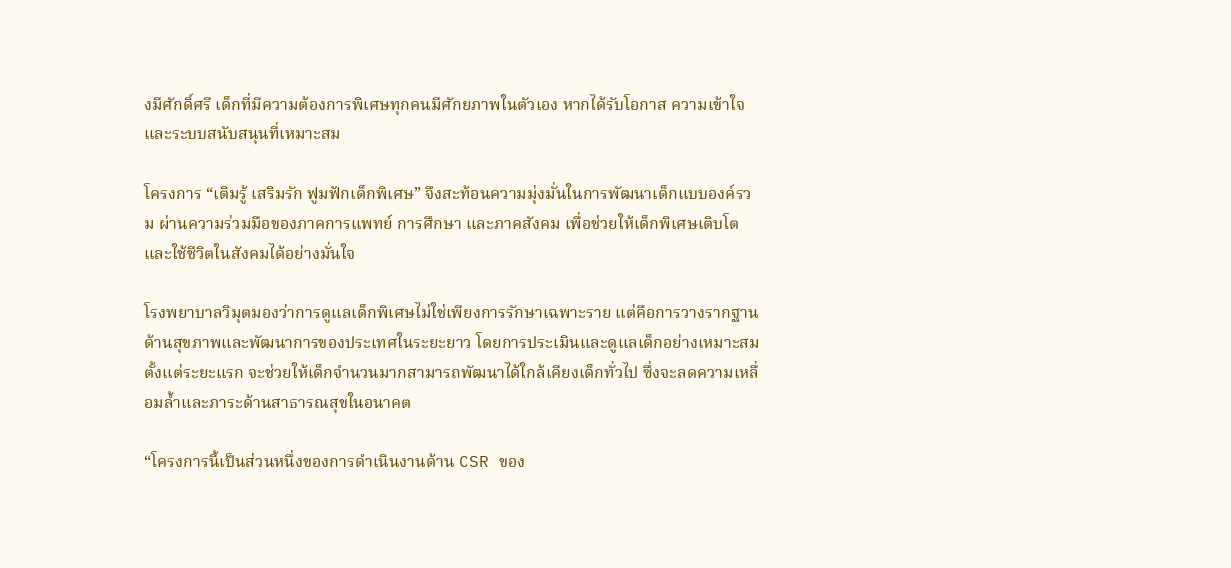งมีศักดิ์ศรี เด็กที่มีความต้องการพิเศษทุกคนมีศักยภาพในตัวเอง หากได้รับโอกาส ความเข้าใจ และระบบสนับสนุนที่เหมาะสม

โครงการ “เติมรู้ เสริมรัก ฟูมฟักเด็กพิเศษ” จึงสะท้อนความมุ่งมั่นในการพัฒนาเด็กแบบองค์รวม ผ่านความร่วมมือของภาคการแพทย์ การศึกษา และภาคสังคม เพื่อช่วยให้เด็กพิเศษเติบโตและใช้ชีวิตในสังคมได้อย่างมั่นใจ

โรงพยาบาลวิมุตมองว่าการดูแลเด็กพิเศษไม่ใช่เพียงการรักษาเฉพาะราย แต่คือการวางรากฐานด้านสุขภาพและพัฒนาการของประเทศในระยะยาว โดยการประเมินและดูแลเด็กอย่างเหมาะสมตั้งแต่ระยะแรก จะช่วยให้เด็กจำนวนมากสามารถพัฒนาได้ใกล้เคียงเด็กทั่วไป ซึ่งจะลดความเหลื่อมล้ำและภาระด้านสาธารณสุขในอนาคต

“โครงการนี้เป็นส่วนหนึ่งของการดำเนินงานด้าน CSR ของ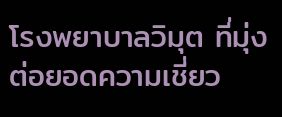โรงพยาบาลวิมุต ที่มุ่งต่อยอดความเชี่ยว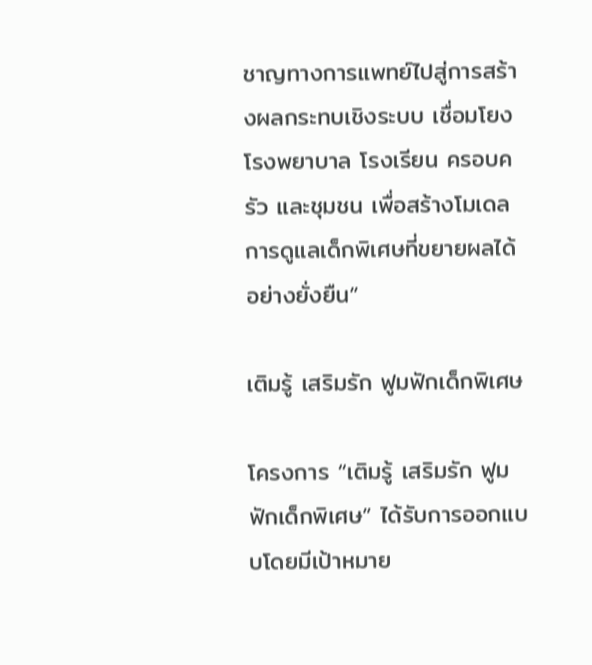ชาญทางการแพทย์ไปสู่การสร้างผลกระทบเชิงระบบ เชื่อมโยงโรงพยาบาล โรงเรียน ครอบครัว และชุมชน เพื่อสร้างโมเดลการดูแลเด็กพิเศษที่ขยายผลได้อย่างยั่งยืน”

เติมรู้ เสริมรัก ฟูมฟักเด็กพิเศษ

โครงการ “เติมรู้ เสริมรัก ฟูมฟักเด็กพิเศษ” ได้รับการออกแบบโดยมีเป้าหมาย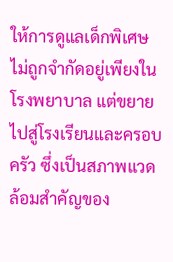ให้การดูแลเด็กพิเศษไม่ถูกจำกัดอยู่เพียงในโรงพยาบาล แต่ขยายไปสู่โรงเรียนและครอบครัว ซึ่งเป็นสภาพแวดล้อมสำคัญของ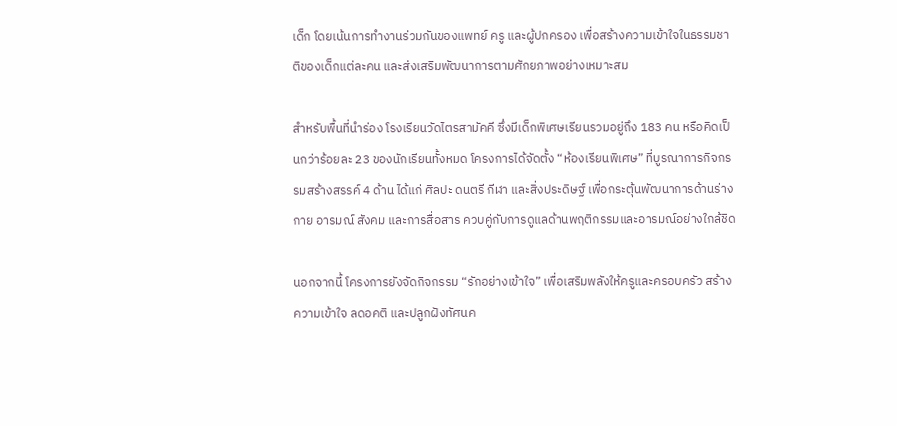เด็ก โดยเน้นการทำงานร่วมกันของแพทย์ ครู และผู้ปกครอง เพื่อสร้างความเข้าใจในธรรมชาติของเด็กแต่ละคน และส่งเสริมพัฒนาการตามศักยภาพอย่างเหมาะสม

สำหรับพื้นที่นำร่อง โรงเรียนวัดไตรสามัคคี ซึ่งมีเด็กพิเศษเรียนรวมอยู่ถึง 183 คน หรือคิดเป็นกว่าร้อยละ 23 ของนักเรียนทั้งหมด โครงการได้จัดตั้ง “ห้องเรียนพิเศษ” ที่บูรณาการกิจกรรมสร้างสรรค์ 4 ด้าน ได้แก่ ศิลปะ ดนตรี กีฬา และสิ่งประดิษฐ์ เพื่อกระตุ้นพัฒนาการด้านร่างกาย อารมณ์ สังคม และการสื่อสาร ควบคู่กับการดูแลด้านพฤติกรรมและอารมณ์อย่างใกล้ชิด

นอกจากนี้ โครงการยังจัดกิจกรรม “รักอย่างเข้าใจ” เพื่อเสริมพลังให้ครูและครอบครัว สร้างความเข้าใจ ลดอคติ และปลูกฝังทัศนค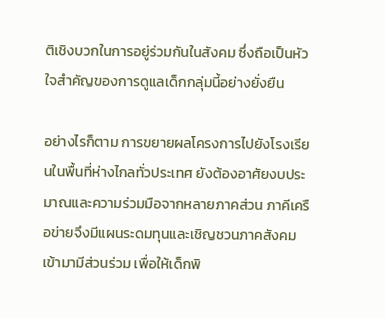ติเชิงบวกในการอยู่ร่วมกันในสังคม ซึ่งถือเป็นหัวใจสำคัญของการดูแลเด็กกลุ่มนี้อย่างยั่งยืน

อย่างไรก็ตาม การขยายผลโครงการไปยังโรงเรียนในพื้นที่ห่างไกลทั่วประเทศ ยังต้องอาศัยงบประมาณและความร่วมมือจากหลายภาคส่วน ภาคีเครือข่ายจึงมีแผนระดมทุนและเชิญชวนภาคสังคมเข้ามามีส่วนร่วม เพื่อให้เด็กพิ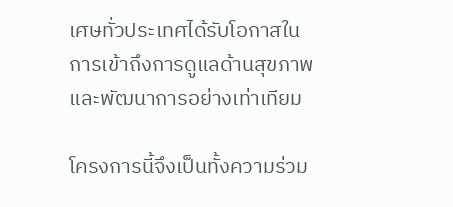เศษทั่วประเทศได้รับโอกาสในการเข้าถึงการดูแลด้านสุขภาพและพัฒนาการอย่างเท่าเทียม

โครงการนี้จึงเป็นทั้งความร่วม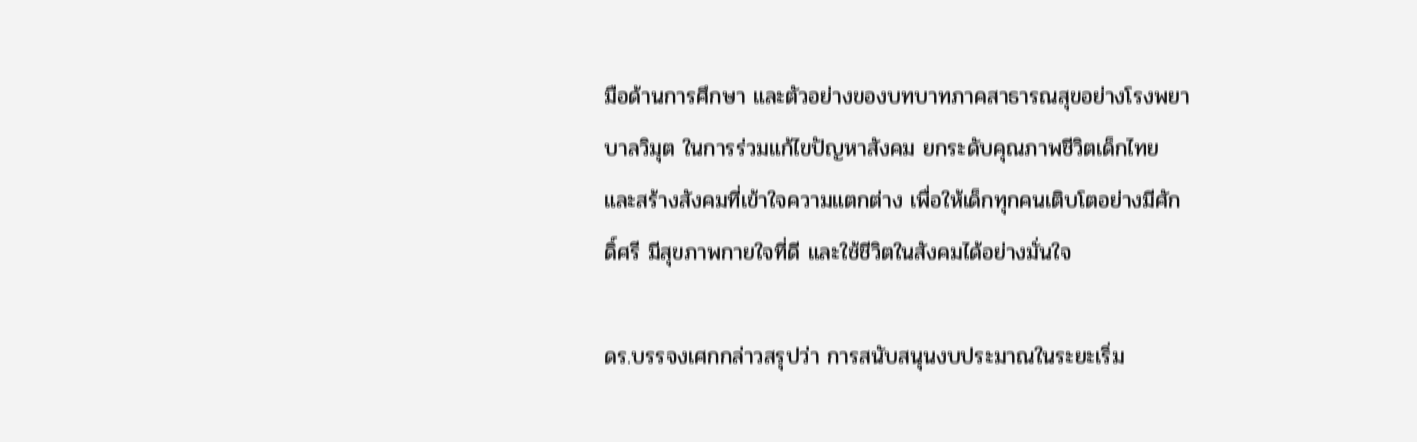มือด้านการศึกษา และตัวอย่างของบทบาทภาคสาธารณสุขอย่างโรงพยาบาลวิมุต ในการร่วมแก้ไขปัญหาสังคม ยกระดับคุณภาพชีวิตเด็กไทย และสร้างสังคมที่เข้าใจความแตกต่าง เพื่อให้เด็กทุกคนเติบโตอย่างมีศักดิ์ศรี มีสุขภาพกายใจที่ดี และใช้ชีวิตในสังคมได้อย่างมั่นใจ

ดร.บรรจงเศกกล่าวสรุปว่า การสนับสนุนงบประมาณในระยะเริ่ม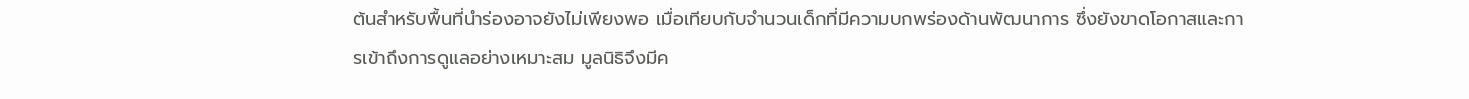ต้นสำหรับพื้นที่นำร่องอาจยังไม่เพียงพอ เมื่อเทียบกับจำนวนเด็กที่มีความบกพร่องด้านพัฒนาการ ซึ่งยังขาดโอกาสและการเข้าถึงการดูแลอย่างเหมาะสม มูลนิธิจึงมีค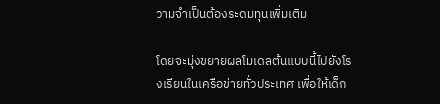วามจำเป็นต้องระดมทุนเพิ่มเติม

โดยจะมุ่งขยายผลโมเดลต้นแบบนี้ไปยังโรงเรียนในเครือข่ายทั่วประเทศ เพื่อให้เด็ก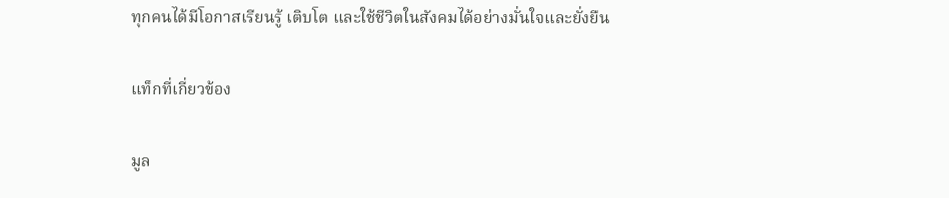ทุกคนได้มีโอกาสเรียนรู้ เติบโต และใช้ชีวิตในสังคมได้อย่างมั่นใจและยั่งยืน

แท็กที่เกี่ยวข้อง

มูล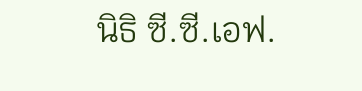นิธิ ซี.ซี.เอฟ.